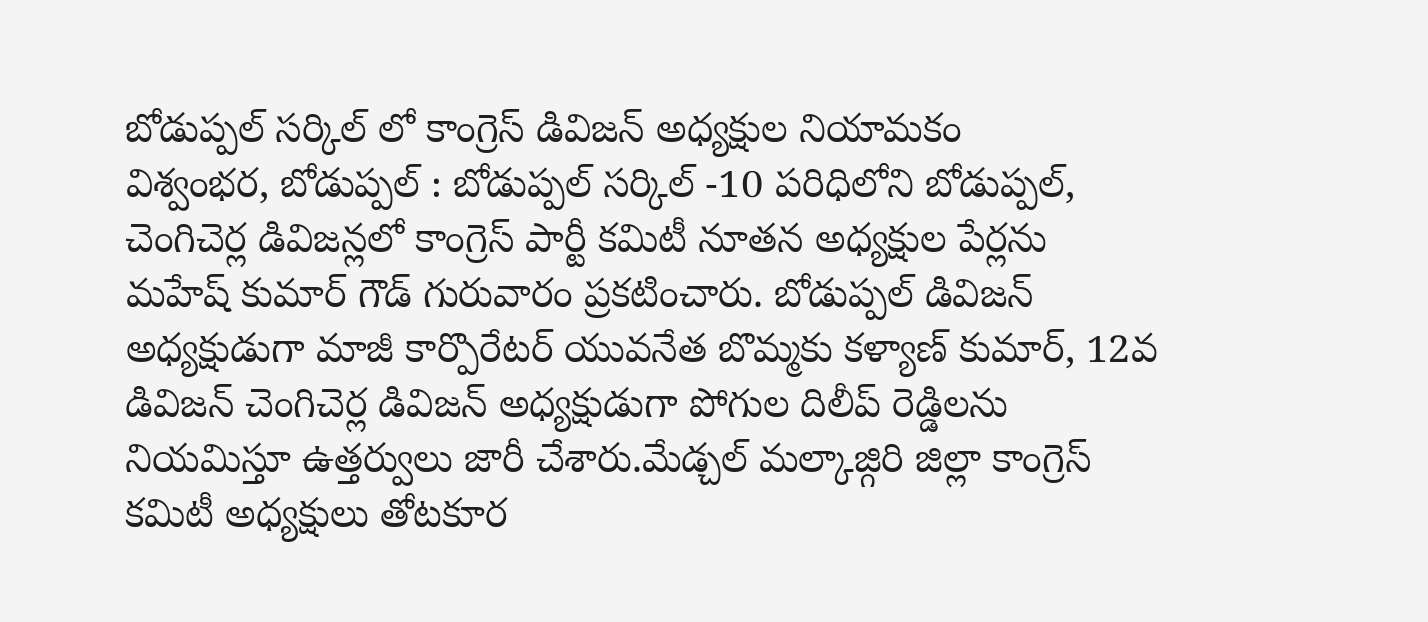బోడుప్పల్ సర్కిల్ లో కాంగ్రెస్ డివిజన్ అధ్యక్షుల నియామకం
విశ్వంభర, బోడుప్పల్ : బోడుప్పల్ సర్కిల్ -10 పరిధిలోని బోడుప్పల్, చెంగిచెర్ల డివిజన్లలో కాంగ్రెస్ పార్టీ కమిటీ నూతన అధ్యక్షుల పేర్లను మహేష్ కుమార్ గౌడ్ గురువారం ప్రకటించారు. బోడుప్పల్ డివిజన్ అధ్యక్షుడుగా మాజీ కార్పొరేటర్ యువనేత బొమ్మకు కళ్యాణ్ కుమార్, 12వ డివిజన్ చెంగిచెర్ల డివిజన్ అధ్యక్షుడుగా పోగుల దిలీప్ రెడ్డిలను నియమిస్తూ ఉత్తర్వులు జారీ చేశారు.మేడ్చల్ మల్కాజ్గిరి జిల్లా కాంగ్రెస్ కమిటీ అధ్యక్షులు తోటకూర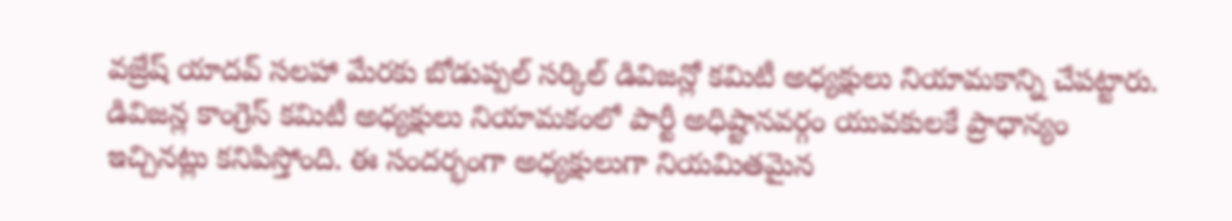వజ్రేష్ యాదవ్ సలహా మేరకు బోడుప్పల్ సర్కిల్ డివిజన్లో కమిటీ అధ్యక్షులు నియామకాన్ని చేపట్టారు. డివిజన్ల కాంగ్రెస్ కమిటీ అధ్యక్షులు నియామకంలో పార్టీ అధిష్టానవర్గం యువకులకే ప్రాధాన్యం ఇచ్చినట్లు కనిపిస్తోంది. ఈ సందర్భంగా అధ్యక్షులుగా నియమితమైన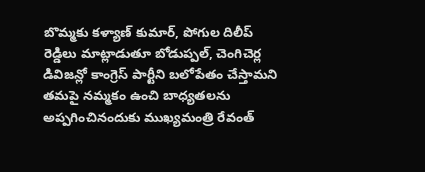బొమ్మకు కళ్యాణ్ కుమార్, పోగుల దిలీప్ రెడ్డిలు మాట్లాడుతూ బోడుప్పల్, చెంగిచెర్ల డివిజన్లో కాంగ్రెస్ పార్టీని బలోపేతం చేస్తామని తమపై నమ్మకం ఉంచి బాధ్యతలను అప్పగించినందుకు ముఖ్యమంత్రి రేవంత్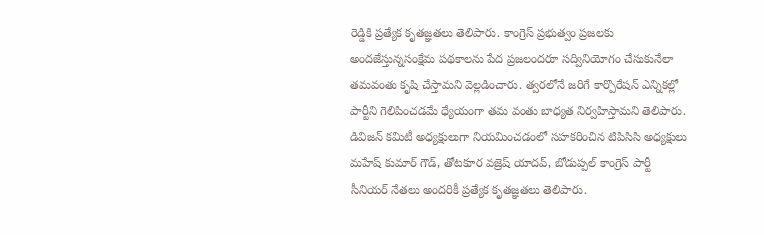రెడ్డికి ప్రత్యేక కృతజ్ఞతలు తెలిపారు. కాంగ్రెస్ ప్రభుత్వం ప్రజలకు అందజేస్తున్నసంక్షేమ పథకాలను పేద ప్రజలందరూ సద్వినియోగం చేసుకునేలా తమవంతు కృషి చేస్తామని వెల్లడించారు. త్వరలోనే జరిగే కార్పొరేషన్ ఎన్నికల్లో పార్టీని గెలిపించడమే ధ్యేయంగా తమ వంతు బాధ్యత నిర్వహిస్తామని తెలిపారు. డివిజన్ కమిటీ అధ్యక్షులుగా నియమించడంలో సహకరించిన టిపిసిసి అధ్యక్షులు మహేష్ కుమార్ గౌడ్, తోటకూర వజ్రెష్ యాదవ్, బోడుప్పల్ కాంగ్రెస్ పార్టీ సీనియర్ నేతలు అందరికీ ప్రత్యేక కృతజ్ఞతలు తెలిపారు.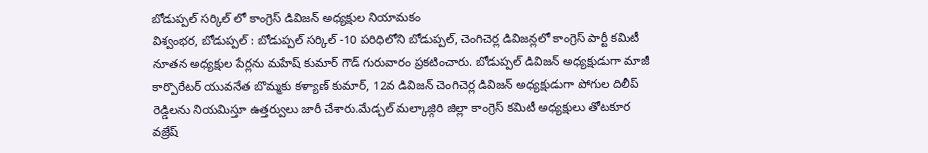బోడుప్పల్ సర్కిల్ లో కాంగ్రెస్ డివిజన్ అధ్యక్షుల నియామకం
విశ్వంభర, బోడుప్పల్ : బోడుప్పల్ సర్కిల్ -10 పరిధిలోని బోడుప్పల్, చెంగిచెర్ల డివిజన్లలో కాంగ్రెస్ పార్టీ కమిటీ నూతన అధ్యక్షుల పేర్లను మహేష్ కుమార్ గౌడ్ గురువారం ప్రకటించారు. బోడుప్పల్ డివిజన్ అధ్యక్షుడుగా మాజీ కార్పొరేటర్ యువనేత బొమ్మకు కళ్యాణ్ కుమార్, 12వ డివిజన్ చెంగిచెర్ల డివిజన్ అధ్యక్షుడుగా పోగుల దిలీప్ రెడ్డిలను నియమిస్తూ ఉత్తర్వులు జారీ చేశారు.మేడ్చల్ మల్కాజ్గిరి జిల్లా కాంగ్రెస్ కమిటీ అధ్యక్షులు తోటకూర వజ్రేష్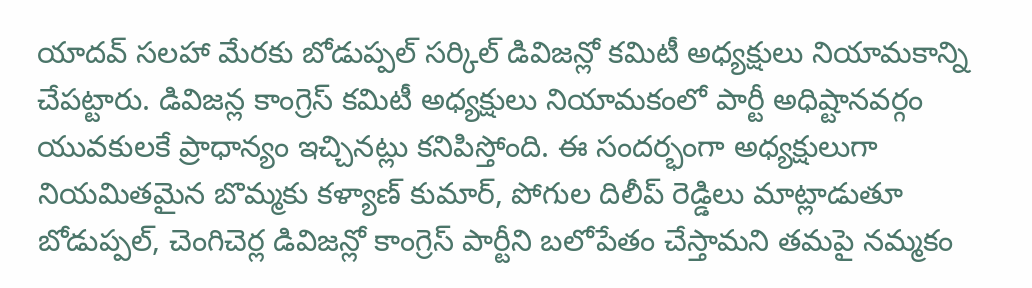యాదవ్ సలహా మేరకు బోడుప్పల్ సర్కిల్ డివిజన్లో కమిటీ అధ్యక్షులు నియామకాన్ని చేపట్టారు. డివిజన్ల కాంగ్రెస్ కమిటీ అధ్యక్షులు నియామకంలో పార్టీ అధిష్టానవర్గం యువకులకే ప్రాధాన్యం ఇచ్చినట్లు కనిపిస్తోంది. ఈ సందర్భంగా అధ్యక్షులుగా నియమితమైన బొమ్మకు కళ్యాణ్ కుమార్, పోగుల దిలీప్ రెడ్డిలు మాట్లాడుతూ బోడుప్పల్, చెంగిచెర్ల డివిజన్లో కాంగ్రెస్ పార్టీని బలోపేతం చేస్తామని తమపై నమ్మకం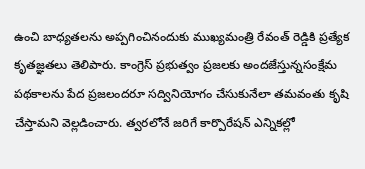ఉంచి బాధ్యతలను అప్పగించినందుకు ముఖ్యమంత్రి రేవంత్ రెడ్డికి ప్రత్యేక కృతజ్ఞతలు తెలిపారు. కాంగ్రెస్ ప్రభుత్వం ప్రజలకు అందజేస్తున్నసంక్షేమ పథకాలను పేద ప్రజలందరూ సద్వినియోగం చేసుకునేలా తమవంతు కృషి చేస్తామని వెల్లడించారు. త్వరలోనే జరిగే కార్పొరేషన్ ఎన్నికల్లో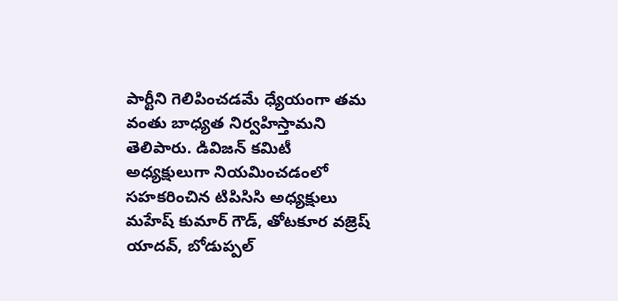పార్టీని గెలిపించడమే ధ్యేయంగా తమ వంతు బాధ్యత నిర్వహిస్తామని తెలిపారు. డివిజన్ కమిటీ అధ్యక్షులుగా నియమించడంలో సహకరించిన టిపిసిసి అధ్యక్షులు మహేష్ కుమార్ గౌడ్, తోటకూర వజ్రెష్ యాదవ్, బోడుప్పల్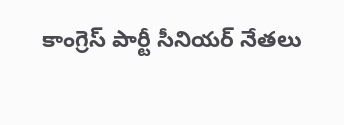కాంగ్రెస్ పార్టీ సీనియర్ నేతలు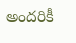అందరికీ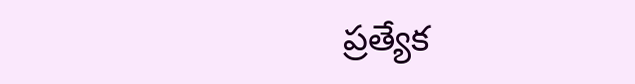ప్రత్యేక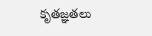కృతజ్ఞతలు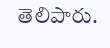తెలిపారు.